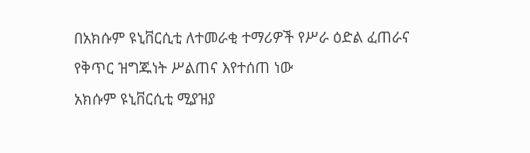በአክሱም ዩኒቨርሲቲ ለተመራቂ ተማሪዎች የሥራ ዕድል ፈጠራና የቅጥር ዝግጁነት ሥልጠና እየተሰጠ ነው
አክሱም ዩኒቨርሲቲ ሚያዝያ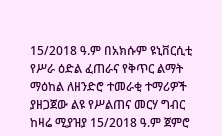15/2018 ዓ.ም በአክሱም ዩኒቨርሲቲ የሥራ ዕድል ፈጠራና የቅጥር ልማት ማዕከል ለዘንድሮ ተመራቂ ተማሪዎች ያዘጋጀው ልዩ የሥልጠና መርሃ ግብር ከዛሬ ሚያዝያ 15/2018 ዓ.ም ጀምሮ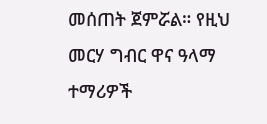መሰጠት ጀምሯል። የዚህ መርሃ ግብር ዋና ዓላማ ተማሪዎች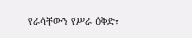የራሳቸውን የሥራ ዕቅድ፣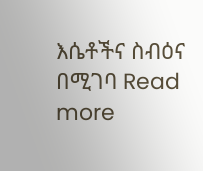እሴቶችና ስብዕና በሚገባ Read more